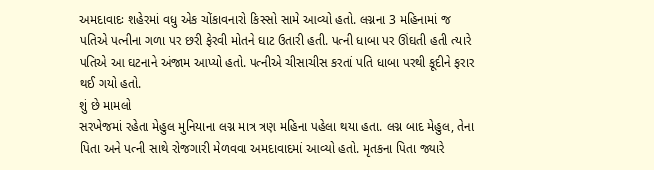અમદાવાદઃ શહેરમાં વધુ એક ચોંકાવનારો કિસ્સો સામે આવ્યો હતો. લગ્નના 3 મહિનામાં જ પતિએ પત્નીના ગળા પર છરી ફેરવી મોતને ઘાટ ઉતારી હતી. પત્ની ધાબા પર ઊંઘતી હતી ત્યારે પતિએ આ ઘટનાને અંજામ આપ્યો હતો. પત્નીએ ચીસાચીસ કરતાં પતિ ધાબા પરથી કૂદીને ફરાર થઈ ગયો હતો.
શું છે મામલો
સરખેજમાં રહેતા મેહુલ મુનિયાના લગ્ન માત્ર ત્રણ મહિના પહેલા થયા હતા. લગ્ન બાદ મેહુલ, તેના પિતા અને પત્ની સાથે રોજગારી મેળવવા અમદાવાદમાં આવ્યો હતો. મૃતકના પિતા જ્યારે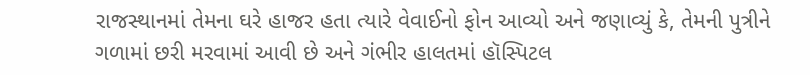રાજસ્થાનમાં તેમના ઘરે હાજર હતા ત્યારે વેવાઈનો ફોન આવ્યો અને જણાવ્યું કે, તેમની પુત્રીને ગળામાં છરી મરવામાં આવી છે અને ગંભીર હાલતમાં હૉસ્પિટલ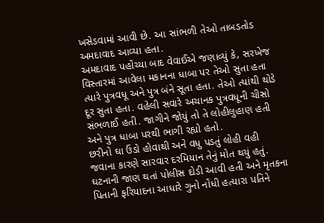ખસેડવામાં આવી છે. આ સાંભળી તેઓ તાબડતોડ અમદાવાદ આવ્યા હતા.
અમદાવાદ પહોંચ્યા બાદ વેવાઈએ જણાવ્યું કે, સરખેજ વિસ્તારમાં આવેલા મકાનના ધાબા પર તેઓ સુતા હતા ત્યારે પુત્રવધૂ અને પુત્ર બંને સૂતા હતા. તેઓ ત્યાંથી થોડે દૂર સુતા હતા. વહેલી સવારે અચાનક પુત્રવધૂની ચીસો સંભળાઈ હતી. જાગીને જોયું તો તે લોહીલુહાણ હતી અને પુત્ર ધાબા પરથી ભાગી રહ્યો હતો.
છરીનો ઘા ઉંડો હોવાથી અને વધુ પડતું લોહી વહી જવાના કારણે સારવાર દરમિયાન તેનું મોત થયું હતું. ઘટનાની જાણ થતાં પોલીસ દોડી આવી હતી અને મૃતકના પિતાની ફરિયાદના આધારે ગુનો નોંધી હત્યારા પતિને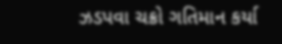ઝડપવા ચક્રો ગતિમાન કર્યા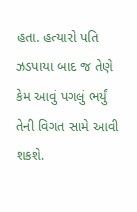હતા. હત્યારો પતિ ઝડપાયા બાદ જ તેણે કેમ આવું પગલું ભર્યું તેની વિગત સામે આવી શકશે.